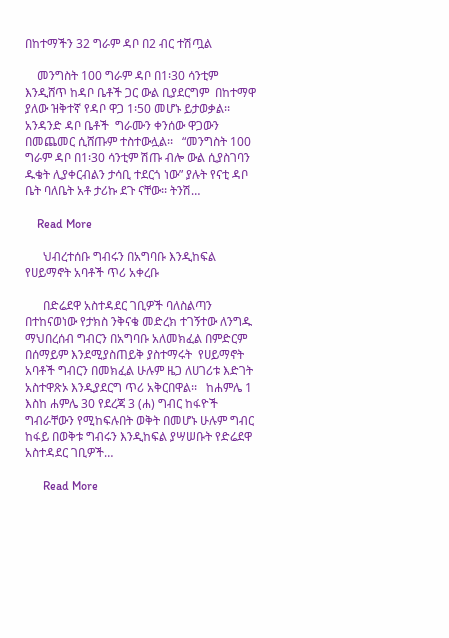በከተማችን 32 ግራም ዳቦ በ2 ብር ተሽጧል

    መንግስት 100 ግራም ዳቦ በ1፡30 ሳንቲም እንዲሸጥ ከዳቦ ቤቶች ጋር ውል ቢያደርግም  በከተማዋ ያለው ዝቅተኛ የዳቦ ዋጋ 1፡50 መሆኑ ይታወቃል፡፡ አንዳንድ ዳቦ ቤቶች  ግራሙን ቀንሰው ዋጋውን በመጨመር ሲሸጡም ተስተውሏል፡፡   “መንግስት 100 ግራም ዳቦ በ1፡30 ሳንቲም ሽጡ ብሎ ውል ሲያስገባን ዱቄት ሊያቀርብልን ታሳቢ ተደርጎ ነው” ያሉት የናቲ ዳቦ ቤት ባለቤት አቶ ታሪኩ ደጉ ናቸው፡፡ ትንሽ…

    Read More

      ህብረተሰቡ ግብሩን በአግባቡ እንዲከፍል የሀይማኖት አባቶች ጥሪ አቀረቡ

      በድሬደዋ አስተዳደር ገቢዎች ባለስልጣን በተከናወነው የታክስ ንቅናቄ መድረክ ተገኝተው ለንግዱ ማህበረሰብ ግብርን በአግባቡ አለመክፈል በምድርም በሰማይም እንደሚያስጠይቅ ያስተማሩት  የሀይማኖት አባቶች ግብርን በመክፈል ሁሉም ዜጋ ለሀገሪቱ እድገት አስተዋጽኦ እንዲያደርግ ጥሪ አቅርበዋል፡፡   ከሐምሌ 1 እስከ ሐምሌ 30 የደረጃ 3 (ሐ) ግብር ከፋዮች ግብራቸውን የሚከፍሉበት ወቅት በመሆኑ ሁሉም ግብር ከፋይ በወቅቱ ግብሩን እንዲከፍል ያሣሠቡት የድሬደዋ አስተዳደር ገቢዎች…

      Read More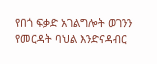የበጎ ፍቃድ አገልግሎት ወገንን የመርዳት ባህል እንድናዳብር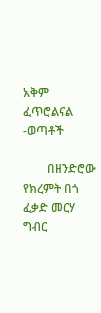አቅም ፈጥሮልናል -ወጣቶች

        በዘንድሮው የክረምት በጎ ፈቃድ መርሃ ግብር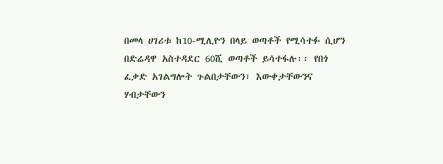በመላ ሀገሪቱ ከ10-ሚሊዮን በላይ ወጣቶች የሚሳተፉ ሲሆን በድሬዳዋ አስተዳደር 60ሺ ወጣቶች ይሳተፋሉ፡፡ የበጎ ፈቃድ አገልግሎት ጉልበታቸውን፣ እውቀታቸውንና ሃብታቸውን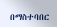በማስተባበር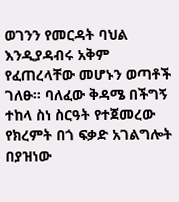ወገንን የመርዳት ባህል እንዲያዳብሩ አቅም የፈጠረላቸው መሆኑን ወጣቶች ገለፁ፡፡ ባለፈው ቅዳሜ በችግኝ ተከላ ስነ ስርዓት የተጀመረው የክረምት በጎ ፍቃድ አገልግሎት በያዝነው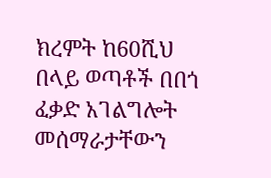ክረምት ከ60ሺህ በላይ ወጣቶች በበጎ ፈቃድ አገልግሎት መሰማራታቸውን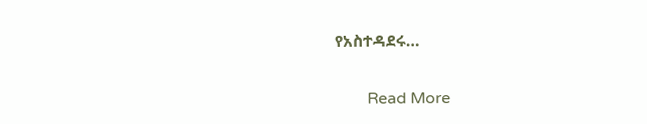የአስተዳደሩ…

        Read More